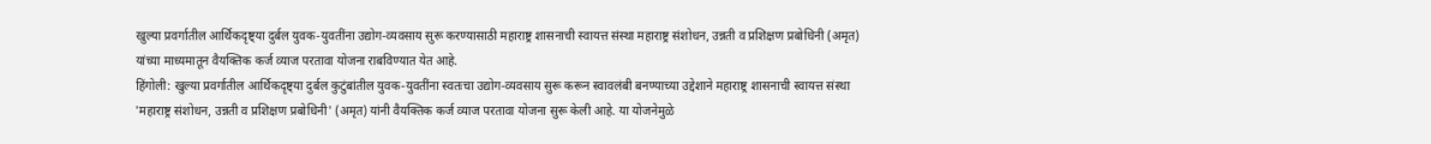खुल्या प्रवर्गातील आर्थिकदृष्ट्या दुर्बल युवक-युवतींना उद्योग-व्यवसाय सुरू करण्यासाठी महाराष्ट्र शासनाची स्वायत्त संस्था महाराष्ट्र संशोधन, उन्नती व प्रशिक्षण प्रबोधिनी (अमृत) यांच्या माध्यमातून वैयक्तिक कर्ज व्याज परतावा योजना राबविण्यात येत आहे.
हिंगोली: खुल्या प्रवर्गातील आर्थिकदृष्ट्या दुर्बल कुटुंबांतील युवक-युवतींना स्वतःचा उद्योग-व्यवसाय सुरू करून स्वावलंबी बनण्याच्या उद्देशाने महाराष्ट्र शासनाची स्वायत्त संस्था 'महाराष्ट्र संशोधन, उन्नती व प्रशिक्षण प्रबोधिनी' (अमृत) यांनी वैयक्तिक कर्ज व्याज परतावा योजना सुरू केली आहे. या योजनेमुळे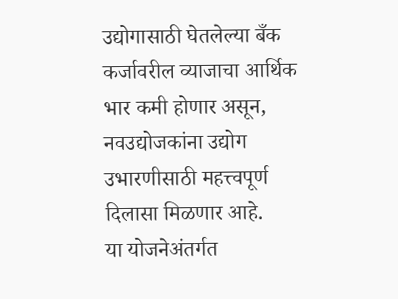उद्योगासाठी घेतलेल्या बँक कर्जावरील व्याजाचा आर्थिक भार कमी होणार असून, नवउद्योजकांना उद्योग उभारणीसाठी महत्त्वपूर्ण दिलासा मिळणार आहे.
या योजनेअंतर्गत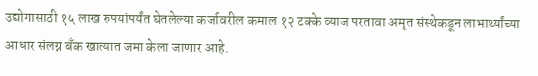उद्योगासाठी १५ लाख रुपयांपर्यंत घेतलेल्या कर्जावरील कमाल १२ टक्के व्याज परतावा अमृत संस्थेकडून लाभार्थ्यांच्या आधार संलग्न बँक खात्यात जमा केला जाणार आहे.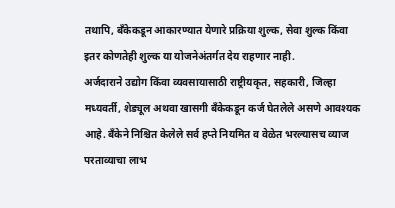तथापि, बँकेकडून आकारण्यात येणारे प्रक्रिया शुल्क, सेवा शुल्क किंवा इतर कोणतेही शुल्क या योजनेअंतर्गत देय राहणार नाही.
अर्जदाराने उद्योग किंवा व्यवसायासाठी राष्ट्रीयकृत, सहकारी, जिल्हा मध्यवर्ती, शेड्यूल अथवा खासगी बँकेकडून कर्ज घेतलेले असणे आवश्यक आहे. बँकेने निश्चित केलेले सर्व हप्ते नियमित व वेळेत भरल्यासच व्याज परताव्याचा लाभ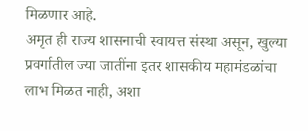मिळणार आहे.
अमृत ही राज्य शासनाची स्वायत्त संस्था असून, खुल्या प्रवर्गातील ज्या जातींना इतर शासकीय महामंडळांचा लाभ मिळत नाही, अशा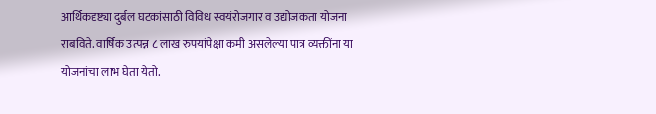आर्थिकदृष्ट्या दुर्बल घटकांसाठी विविध स्वयंरोजगार व उद्योजकता योजना राबविते. वार्षिक उत्पन्न ८ लाख रुपयांपेक्षा कमी असलेल्या पात्र व्यक्तींना या योजनांचा लाभ घेता येतो.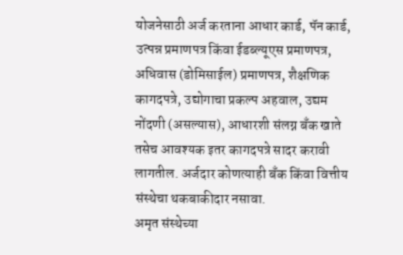योजनेसाठी अर्ज करताना आधार कार्ड, पॅन कार्ड, उत्पन्न प्रमाणपत्र किंवा ईडब्ल्यूएस प्रमाणपत्र, अधिवास (डोमिसाईल) प्रमाणपत्र, शैक्षणिक कागदपत्रे, उद्योगाचा प्रकल्प अहवाल, उद्यम नोंदणी (असल्यास), आधारशी संलग्न बँक खाते तसेच आवश्यक इतर कागदपत्रे सादर करावी लागतील. अर्जदार कोणत्याही बँक किंवा वित्तीय संस्थेचा थकबाकीदार नसावा.
अमृत संस्थेच्या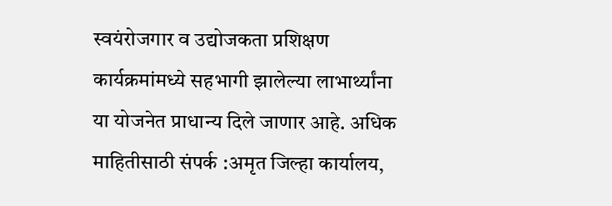स्वयंरोजगार व उद्योजकता प्रशिक्षण कार्यक्रमांमध्ये सहभागी झालेल्या लाभार्थ्यांना या योजनेत प्राधान्य दिले जाणार आहे. अधिक माहितीसाठी संपर्क :अमृत जिल्हा कार्यालय,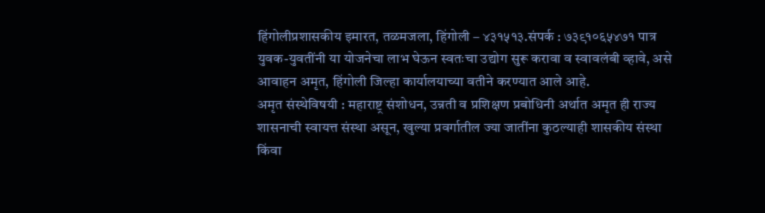हिंगोलीप्रशासकीय इमारत, तळमजला, हिंगोली – ४३१५१३.संपर्क : ७३९१०६५४७१ पात्र युवक-युवतींनी या योजनेचा लाभ घेऊन स्वतःचा उद्योग सुरू करावा व स्वावलंबी व्हावे, असे आवाहन अमृत, हिंगोली जिल्हा कार्यालयाच्या वतीने करण्यात आले आहे.
अमृत संस्थेविषयी : महाराष्ट्र संशोधन, उन्नती व प्रशिक्षण प्रबोधिनी अर्थात अमृत ही राज्य शासनाची स्वायत्त संस्था असून, खुल्या प्रवर्गातील ज्या जातींना कुठल्याही शासकीय संस्था किंवा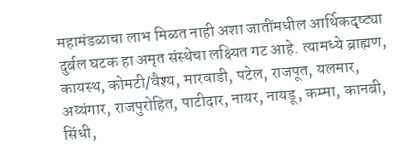महामंडळाचा लाभ मिळत नाही अशा जातींमधील आर्थिकदृष्ट्या दुर्बल घटक हा अमृत संस्थेचा लक्ष्यित गट आहे. त्यामध्ये ब्राह्मण, कायस्थ, कोमटी/वैश्य, मारवाडी, पटेल, राजपूत, यलमार, अय्यंगार, राजपुरोहित, पाटीदार, नायर, नायडू, कम्मा, कानबी, सिंधी,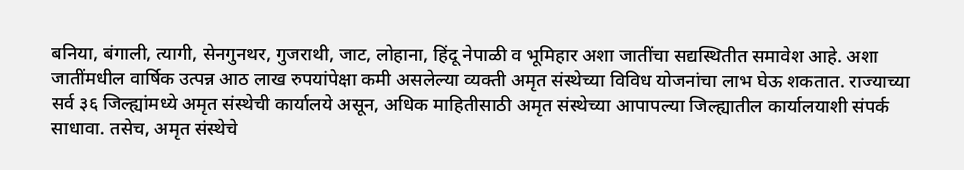बनिया, बंगाली, त्यागी, सेनगुनथर, गुजराथी, जाट, लोहाना, हिंदू नेपाळी व भूमिहार अशा जातींचा सद्यस्थितीत समावेश आहे. अशा जातींमधील वार्षिक उत्पन्न आठ लाख रुपयांपेक्षा कमी असलेल्या व्यक्ती अमृत संस्थेच्या विविध योजनांचा लाभ घेऊ शकतात. राज्याच्या सर्व ३६ जिल्ह्यांमध्ये अमृत संस्थेची कार्यालये असून, अधिक माहितीसाठी अमृत संस्थेच्या आपापल्या जिल्ह्यातील कार्यालयाशी संपर्क साधावा. तसेच, अमृत संस्थेचे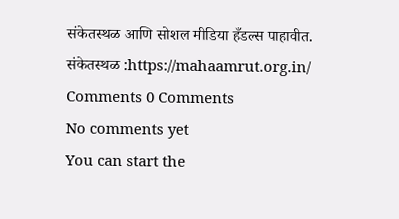संकेतस्थळ आणि सोशल मीडिया हँडल्स पाहावीत.
संकेतस्थळ :https://mahaamrut.org.in/
Comments 0 Comments
No comments yet
You can start the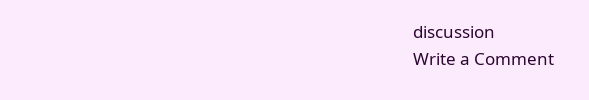discussion
Write a Comment